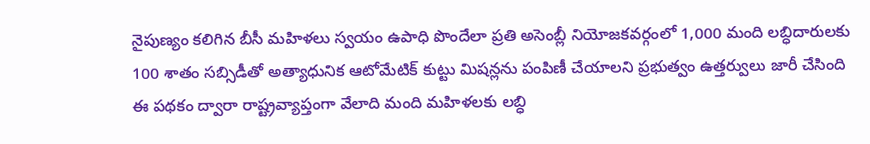నైపుణ్యం కలిగిన బీసీ మహిళలు స్వయం ఉపాధి పొందేలా ప్రతి అసెంబ్లీ నియోజకవర్గంలో 1,000 మంది లబ్ధిదారులకు 100 శాతం సబ్సిడీతో అత్యాధునిక ఆటోమేటిక్ కుట్టు మిషన్లను పంపిణీ చేయాలని ప్రభుత్వం ఉత్తర్వులు జారీ చేసింది
ఈ పథకం ద్వారా రాష్ట్రవ్యాప్తంగా వేలాది మంది మహిళలకు లబ్ధి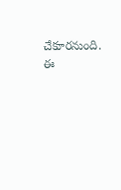చేకూరనుంది.
ఈ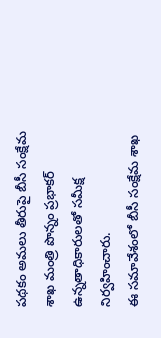పథకం అమలు తీరుపై బీసీ సంక్షేమ శాఖ మంత్రి పొన్నం ప్రభాకర్ ఉన్నతాధికారులతో సమీక్ష నిర్వహించారు.
ఈ సమావేశంలో బీసీ సంక్షేమ శాఖ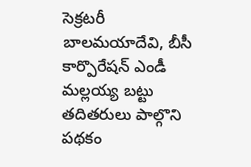సెక్రటరీ బాలమయాదేవి, బీసీ కార్పొరేషన్ ఎండీ మల్లయ్య బట్టు తదితరులు పాల్గొని పథకం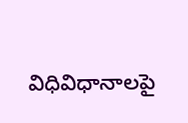విధివిధానాలపై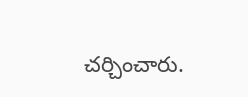చర్చించారు.